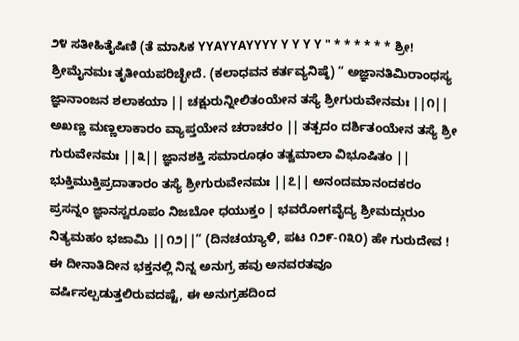೨೪ ಸತೀಹಿತೈಷಿಣಿ (ತೆ ಮಾಸಿಕ YYAYYAYYYY Y Y Y Y " * * * * * * ಶ್ರೀ! ಶ್ರೀಮೈನಮಃ ತೃತೀಯಪರಿಚ್ಛೇದೆ. (ಕಲಾಧವನ ಕರ್ತವ್ಯನಿಷ್ಠೆ) “ ಅಜ್ಞಾನತಿಮಿರಾಂಧಸ್ಯ ಜ್ಞಾನಾಂಜನ ಶಲಾಕಯಾ || ಚಕ್ಷುರುನ್ನೀಲಿತಂಯೇನ ತಸ್ಯೆ ಶ್ರೀಗುರುವೇನಮಃ ||೧|| ಅಖಣ್ಣ ಮಣ್ಣಲಾಕಾರಂ ವ್ಯಾಪ್ತಯೇನ ಚರಾಚರಂ || ತತ್ಪದಂ ದರ್ಶಿತಂಯೇನ ತಸ್ಯೆ ಶ್ರೀ ಗುರುವೇನಮಃ ||೩|| ಜ್ಞಾನಶಕ್ತಿ ಸಮಾರೂಢಂ ತತ್ವಮಾಲಾ ವಿಭೂಷಿತಂ || ಭುಕ್ತಿಮುಕ್ತಿಪ್ರದಾತಾರಂ ತಸ್ಯೆ ಶ್ರೀಗುರುವೇನಮಃ ||೭|| ಅನಂದಮಾನಂದಕರಂ ಪ್ರಸನ್ನಂ ಜ್ಞಾನಸ್ವರೂಪಂ ನಿಜಬೋ ಧಯುಕ್ತಂ | ಭವರೋಗವೈದ್ಯ ಶ್ರೀಮದ್ಗುರುಂ ನಿತ್ಯಮಹಂ ಭಜಾಮಿ ||೧೨||” (ದಿನಚಯ್ಯಾಳಿ, ಪಟ ೧೨೯-೧೩೦) ಹೇ ಗುರುದೇವ ! ಈ ದೀನಾತಿದೀನ ಭಕ್ತನಲ್ಲಿ ನಿನ್ನ ಅನುಗ್ರ ಹವು ಅನವರತವೂ ವರ್ಷಿಸಲ್ಪಡುತ್ತಲಿರುವದಷ್ಟೆ, ಈ ಅನುಗ್ರಹದಿಂದ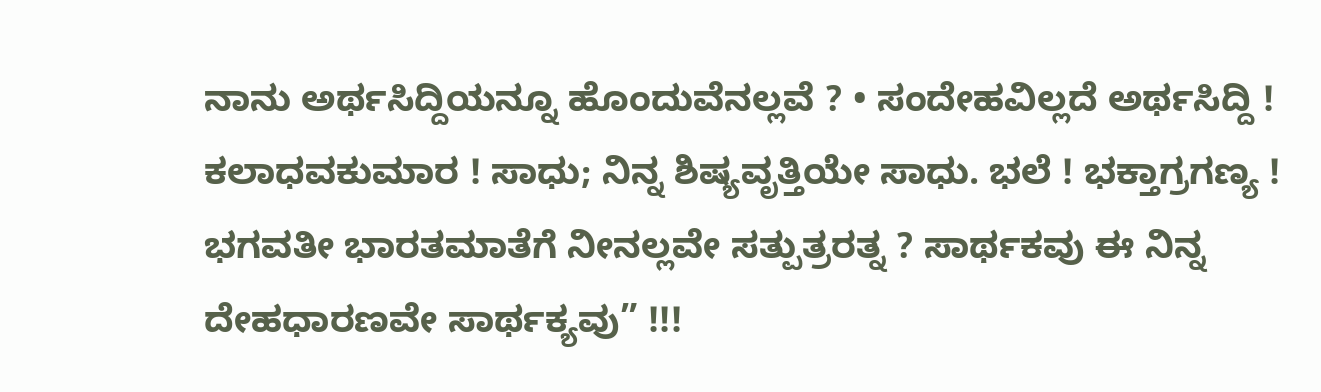ನಾನು ಅರ್ಥಸಿದ್ದಿಯನ್ನೂ ಹೊಂದುವೆನಲ್ಲವೆ ? • ಸಂದೇಹವಿಲ್ಲದೆ ಅರ್ಥಸಿದ್ದಿ ! ಕಲಾಧವಕುಮಾರ ! ಸಾಧು; ನಿನ್ನ ಶಿಷ್ಯವೃತ್ತಿಯೇ ಸಾಧು. ಭಲೆ ! ಭಕ್ತಾಗ್ರಗಣ್ಯ ! ಭಗವತೀ ಭಾರತಮಾತೆಗೆ ನೀನಲ್ಲವೇ ಸತ್ಪುತ್ರರತ್ನ ? ಸಾರ್ಥಕವು ಈ ನಿನ್ನ ದೇಹಧಾರಣವೇ ಸಾರ್ಥಕ್ಯವು” !!!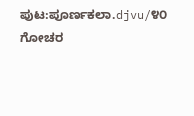ಪುಟ:ಪೂರ್ಣಕಲಾ.djvu/೪೦
ಗೋಚರ